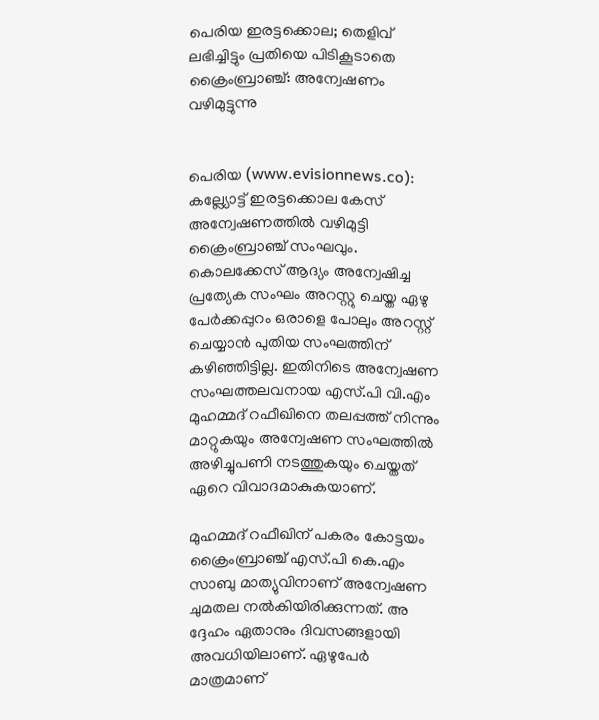പെരിയ ഇരട്ടക്കൊല; തെളിവ് ലഭിച്ചിട്ടും പ്രതിയെ പിടികൂടാതെ ക്രൈംബ്രാഞ്ച്: അന്വേഷണം വഴിമുട്ടുന്നു


പെരിയ (www.evisionnews.co): കല്ല്യോട്ട് ഇരട്ടക്കൊല കേസ് അന്വേഷണത്തില്‍ വഴിമുട്ടി ക്രൈംബ്രാഞ്ച് സംഘവും. കൊലക്കേസ് ആദ്യം അന്വേഷിച്ച പ്രത്യേക സംഘം അറസ്റ്റു ചെയ്ത ഏഴു പേര്‍ക്കപ്പുറം ഒരാളെ പോലും അറസ്റ്റ് ചെയ്യാന്‍ പുതിയ സംഘത്തിന് കഴിഞ്ഞിട്ടില്ല. ഇതിനിടെ അന്വേഷണ സംഘത്തലവനായ എസ്.പി വി.എം മുഹമ്മദ് റഫീഖിനെ തലപ്പത്ത് നിന്നും മാറ്റുകയും അന്വേഷണ സംഘത്തില്‍ അഴിച്ചുപണി നടത്തുകയും ചെയ്തത് ഏറെ വിവാദമാകുകയാണ്.

മുഹമ്മദ് റഫീഖിന് പകരം കോട്ടയം ക്രൈംബ്രാഞ്ച് എസ്.പി കെ.എം സാബു മാത്യുവിനാണ് അന്വേഷണ ചുമതല നല്‍കിയിരിക്കുന്നത്. അ ദ്ദേഹം ഏതാനും ദിവസങ്ങളായി അവധിയിലാണ്. ഏഴുപേര്‍ മാത്രമാണ്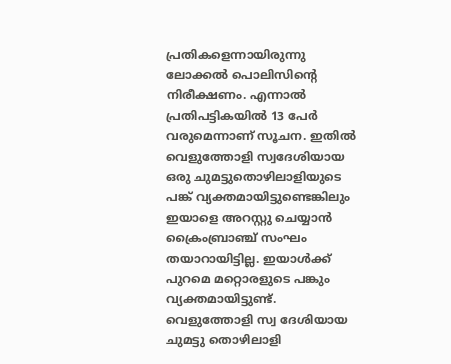പ്രതികളെന്നായിരുന്നു ലോക്കല്‍ പൊലിസിന്റെ നിരീക്ഷണം. എന്നാല്‍ പ്രതിപട്ടികയില്‍ 13 പേര്‍ വരുമെന്നാണ് സൂചന. ഇതില്‍ വെളുത്തോളി സ്വദേശിയായ ഒരു ചുമട്ടുതൊഴിലാളിയുടെ പങ്ക് വ്യക്തമായിട്ടുണ്ടെങ്കിലും ഇയാളെ അറസ്റ്റു ചെയ്യാന്‍ ക്രൈംബ്രാഞ്ച് സംഘം തയാറായിട്ടില്ല. ഇയാള്‍ക്ക് പുറമെ മറ്റൊരളുടെ പങ്കും വ്യക്തമായിട്ടുണ്ട്. വെളുത്തോളി സ്വ ദേശിയായ ചുമട്ടു തൊഴിലാളി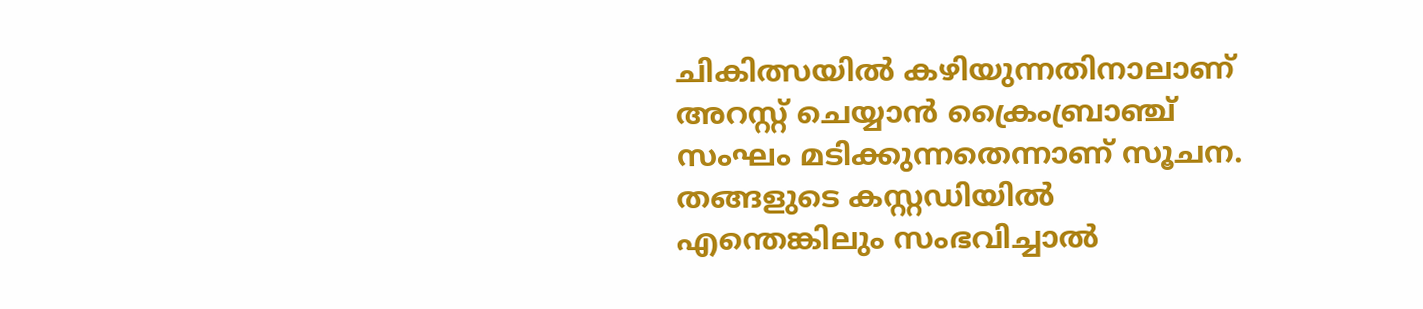ചികിത്സയില്‍ കഴിയുന്നതിനാലാണ് അറസ്റ്റ് ചെയ്യാന്‍ ക്രൈംബ്രാഞ്ച് സംഘം മടിക്കുന്നതെന്നാണ് സൂചന. തങ്ങളുടെ കസ്റ്റഡിയില്‍ എന്തെങ്കിലും സംഭവിച്ചാല്‍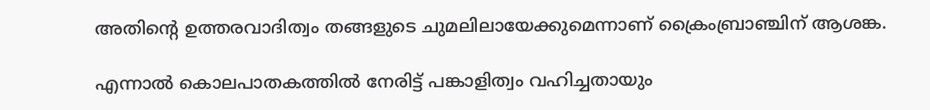അതിന്റെ ഉത്തരവാദിത്വം തങ്ങളുടെ ചുമലിലായേക്കുമെന്നാണ് ക്രൈംബ്രാഞ്ചിന് ആശങ്ക.

എന്നാല്‍ കൊലപാതകത്തില്‍ നേരിട്ട് പങ്കാളിത്വം വഹിച്ചതായും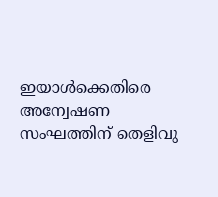ഇയാള്‍ക്കെതിരെ അന്വേഷണ സംഘത്തിന് തെളിവു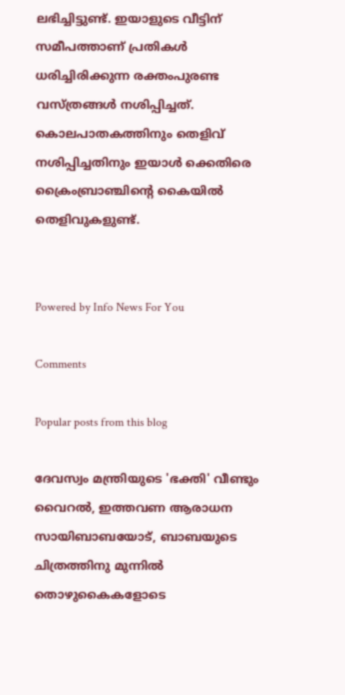ലഭിച്ചിട്ടുണ്ട്. ഇയാളുടെ വീട്ടിന് സമീപത്താണ് പ്രതികള്‍ ധരിച്ചിരിക്കുന്ന രക്തംപുരണ്ട വസ്ത്രങ്ങള്‍ നശിപ്പിച്ചത്. കൊലപാതകത്തിനും തെളിവ് നശിപ്പിച്ചതിനും ഇയാള്‍ ക്കെതിരെ ക്രൈംബ്രാഞ്ചിന്റെ കൈയില്‍ തെളിവുകളുണ്ട്.


Powered by Info News For You

Comments

Popular posts from this blog

ദേവസ്വം മന്ത്രിയുടെ 'ഭക്തി' വീണ്ടും വൈറല്‍, ഇത്തവണ ആരാധന സായിബാബയോട്, ബാബയുടെ ചിത്രത്തിനു മുന്നില്‍ തൊഴുകൈകളോടെ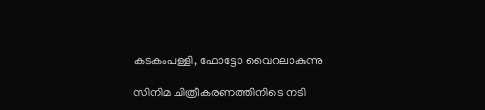കടകംപള്ളി, ഫോട്ടോ വൈറലാകുന്നു

സിനിമ ചിത്രീകരണത്തിനിടെ നടി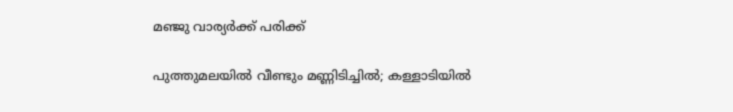മഞ്ജു വാര്യര്‍ക്ക് പരിക്ക്

പുത്തുമലയില്‍ വീണ്ടും മണ്ണിടിച്ചില്‍; കള്ളാടിയില്‍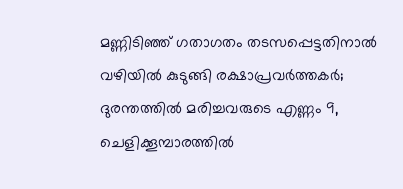മണ്ണിടിഞ്ഞ് ഗതാഗതം തടസപ്പെട്ടതിനാല്‍ വഴിയില്‍ കുടുങ്ങി രക്ഷാപ്രവര്‍ത്തകര്‍; ദുരന്തത്തില്‍ മരിച്ചവരുടെ എണ്ണം 9, ചെളിക്കൂമ്പാരത്തില്‍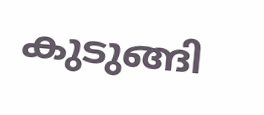കുടുങ്ങി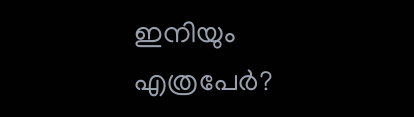ഇനിയും എത്രപേര്‍?